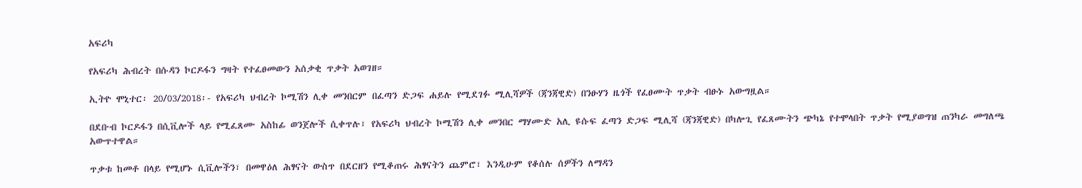አፍሪካ

የአፍሪካ ሕብረት በሱዳን ኮርዶፋን ግዛት የተፈፀመውን አሰቃቂ ጥቃት አወገዘ።

ኢትዮ ሞኒተር፡ 20/03/2018፡- የአፍሪካ ህብረት ኮሚሽን ሊቀ መንበርም በፈጣን ድጋፍ ሐይሉ የሚደገፉ ሚሊሻዎች (ጃንጃዊድ) በንፁሃን ዜጎች የፈፀሙት ጥቃት ብፁኑ አውግዟል።

በደቡብ ኮርዶፋን በሲቪሎች ላይ የሚፈጸሙ አስከፊ ወንጀሎች ሲቀጥሉ፣ የአፍሪካ ህብረት ኮሚሽን ሊቀ መንበር ማሃሙድ አሊ ዩሱፍ ፈጣን ድጋፍ ሚሊሻ (ጃንጃዊድ) በካሎጊ የፈጸሙትን ጭካኔ የተሞላበት ጥቃት የሚያወግዝ ጠንካራ መግለጫ አውጥተዋል።

ጥቃቱ ከመቶ በላይ የሚሆኑ ሲቪሎችን፣ በመዋዕለ ሕፃናት ውስጥ በደርዘን የሚቆጠሩ ሕፃናትን ጨምሮ፣ እንዲሁም የቆሰሉ ሰዎችን ለማዳን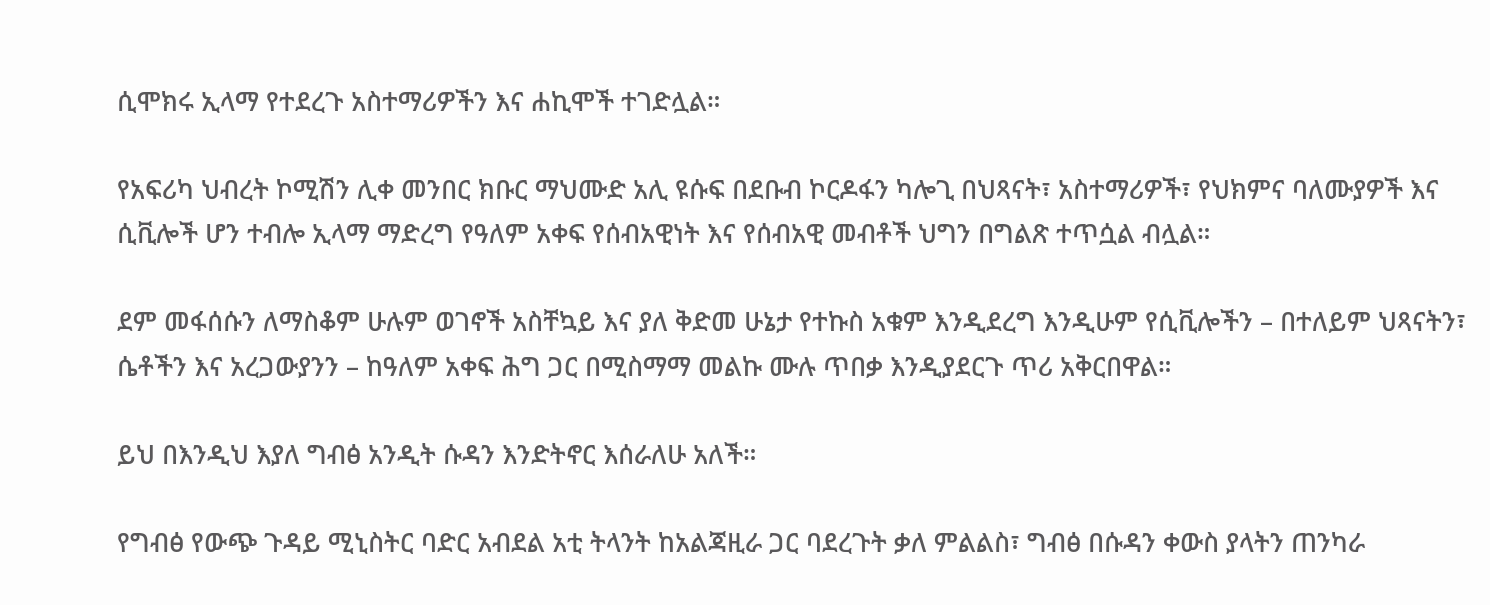ሲሞክሩ ኢላማ የተደረጉ አስተማሪዎችን እና ሐኪሞች ተገድሏል።

የአፍሪካ ህብረት ኮሚሽን ሊቀ መንበር ክቡር ማህሙድ አሊ ዩሱፍ በደቡብ ኮርዶፋን ካሎጊ በህጻናት፣ አስተማሪዎች፣ የህክምና ባለሙያዎች እና ሲቪሎች ሆን ተብሎ ኢላማ ማድረግ የዓለም አቀፍ የሰብአዊነት እና የሰብአዊ መብቶች ህግን በግልጽ ተጥሷል ብሏል።

ደም መፋሰሱን ለማስቆም ሁሉም ወገኖች አስቸኳይ እና ያለ ቅድመ ሁኔታ የተኩስ አቁም እንዲደረግ እንዲሁም የሲቪሎችን – በተለይም ህጻናትን፣ ሴቶችን እና አረጋውያንን – ከዓለም አቀፍ ሕግ ጋር በሚስማማ መልኩ ሙሉ ጥበቃ እንዲያደርጉ ጥሪ አቅርበዋል።

ይህ በእንዲህ እያለ ግብፅ አንዲት ሱዳን እንድትኖር እሰራለሁ አለች።

የግብፅ የውጭ ጉዳይ ሚኒስትር ባድር አብደል አቲ ትላንት ከአልጃዚራ ጋር ባደረጉት ቃለ ምልልስ፣ ግብፅ በሱዳን ቀውስ ያላትን ጠንካራ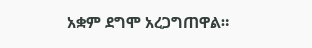አቋም ደግሞ አረጋግጠዋል።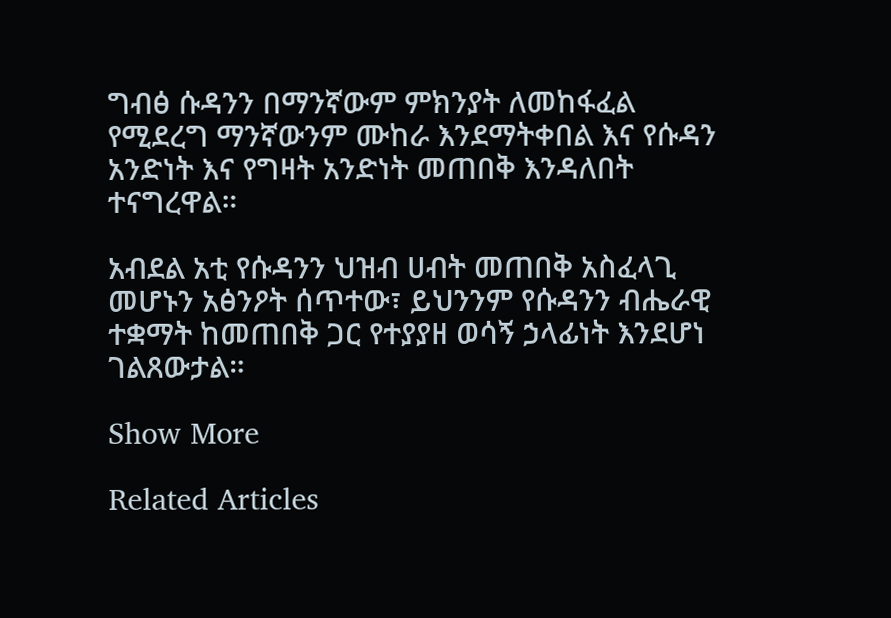ግብፅ ሱዳንን በማንኛውም ምክንያት ለመከፋፈል የሚደረግ ማንኛውንም ሙከራ እንደማትቀበል እና የሱዳን አንድነት እና የግዛት አንድነት መጠበቅ እንዳለበት ተናግረዋል።

አብደል አቲ የሱዳንን ህዝብ ሀብት መጠበቅ አስፈላጊ መሆኑን አፅንዖት ሰጥተው፣ ይህንንም የሱዳንን ብሔራዊ ተቋማት ከመጠበቅ ጋር የተያያዘ ወሳኝ ኃላፊነት እንደሆነ ገልጸውታል።

Show More

Related Articles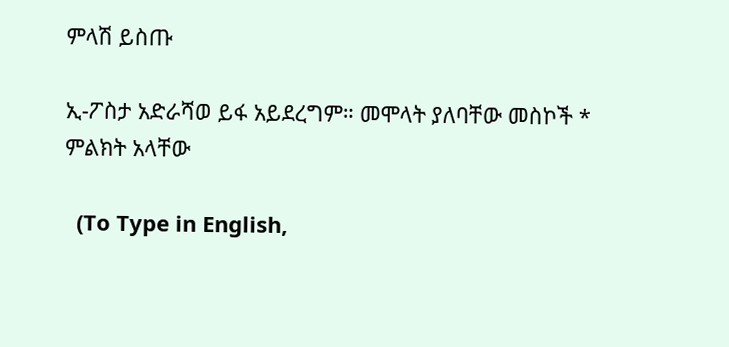ምላሽ ይስጡ

ኢ-ፖስታ አድራሻወ ይፋ አይደረግም። መሞላት ያለባቸው መስኮች * ምልክት አላቸው

  (To Type in English,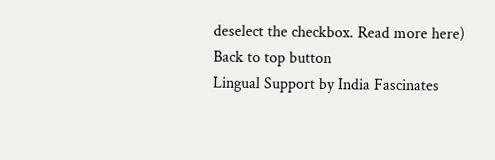deselect the checkbox. Read more here)
Back to top button
Lingual Support by India Fascinates